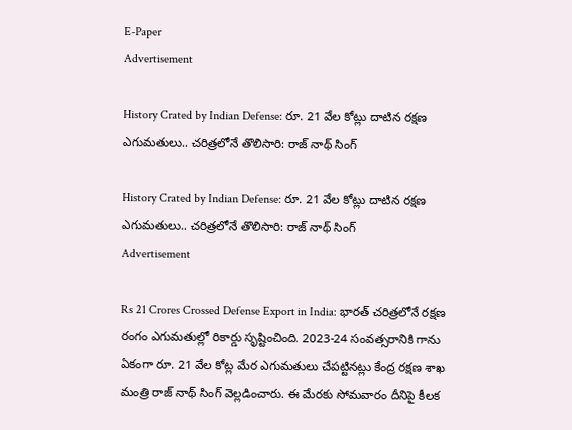E-Paper
Advertisement

History Crated by Indian Defense: రూ. 21 వేల కోట్లు దాటిన రక్షణ ఎగుమతులు.. చరిత్రలోనే తొలిసారి: రాజ్ నాథ్ సింగ్

History Crated by Indian Defense: రూ. 21 వేల కోట్లు దాటిన రక్షణ ఎగుమతులు.. చరిత్రలోనే తొలిసారి: రాజ్ నాథ్ సింగ్
Advertisement

Rs 21 Crores Crossed Defense Export in India: భారత్ చరిత్రలోనే రక్షణ రంగం ఎగుమతుల్లో రికార్డు సృష్టించింది. 2023-24 సంవత్సరానికి గాను ఏకంగా రూ. 21 వేల కోట్ల మేర ఎగుమతులు చేపట్టినట్లు కేంద్ర రక్షణ శాఖ మంత్రి రాజ్ నాథ్ సింగ్ వెల్లడించారు. ఈ మేరకు సోమవారం దీనిపై కీలక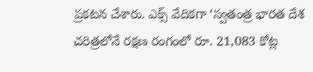ప్రకటన చేశారు. ఎక్స్ వేదికగా ‘స్వతంత్ర భారత దేశ చరిత్రలోనే రక్షణ రంగంలో రూ. 21,083 కోట్ల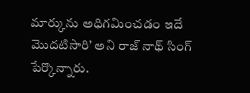మార్కును అధిగమించడం ఇదే మొదటిసారి’ అని రాజ్ నాథ్ సింగ్ పేర్కొన్నారు.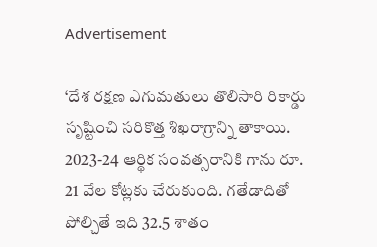Advertisement

‘దేశ రక్షణ ఎగుమతులు తొలిసారి రికార్డు సృష్టించి సరికొత్త శిఖరాగ్రాన్ని తాకాయి. 2023-24 ఆర్థిక సంవత్సరానికి గాను రూ. 21 వేల కోట్లకు చేరుకుంది. గతేడాదితో పోల్చితే ఇది 32.5 శాతం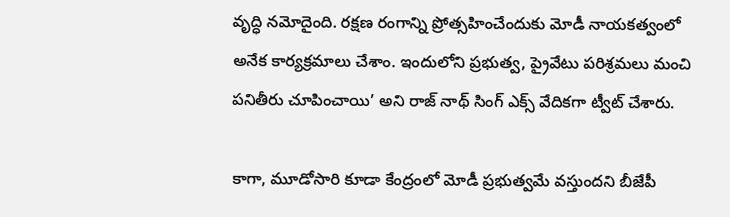వృద్ధి నమోదైంది. రక్షణ రంగాన్ని ప్రోత్సహించేందుకు మోడీ నాయకత్వంలో అనేక కార్యక్రమాలు చేశాం. ఇందులోని ప్రభుత్వ, ప్రైవేటు పరిశ్రమలు మంచి పనితీరు చూపించాయి’ అని రాజ్ నాథ్ సింగ్ ఎక్స్ వేదికగా ట్వీట్ చేశారు.

కాగా, మూడోసారి కూడా కేంద్రంలో మోడీ ప్రభుత్వమే వస్తుందని బీజేపీ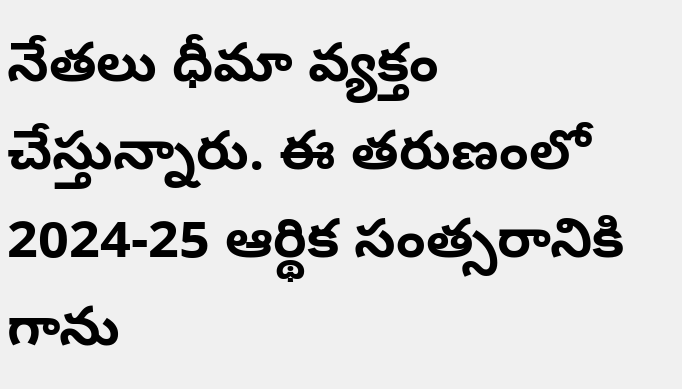నేతలు ధీమా వ్యక్తం చేస్తున్నారు. ఈ తరుణంలో 2024-25 ఆర్థిక సంత్సరానికి గాను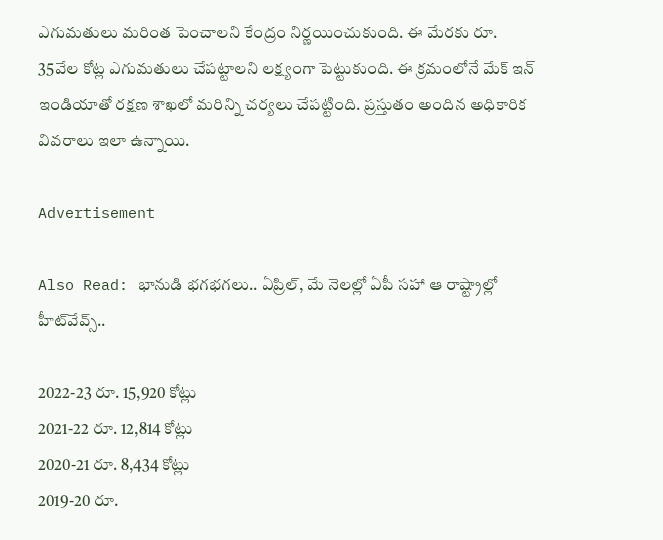ఎగుమతులు మరింత పెంచాలని కేంద్రం నిర్ణయించుకుంది. ఈ మేరకు రూ. 35వేల కోట్ల ఎగుమతులు చేపట్టాలని లక్ష్యంగా పెట్టుకుంది. ఈ క్రమంలోనే మేక్ ఇన్ ఇండియాతో రక్షణ శాఖలో మరిన్ని చర్యలు చేపట్టింది. ప్రస్తుతం అందిన అధికారిక వివరాలు ఇలా ఉన్నాయి.

Advertisement

Also Read: భానుడి భగభగలు.. ఏప్రిల్, మే నెలల్లో ఏపీ సహా ఆ రాష్ట్రాల్లో హీట్‌వేవ్స్..

2022-23 రూ. 15,920 కోట్లు
2021-22 రూ. 12,814 కోట్లు
2020-21 రూ. 8,434 కోట్లు
2019-20 రూ.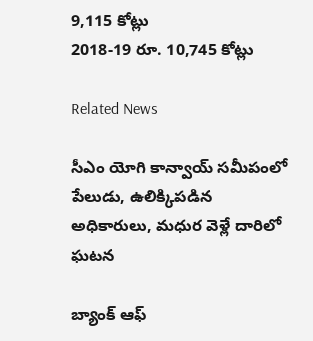9,115 కోట్లు
2018-19 రూ. 10,745 కోట్లు

Related News

సీఎం యోగి కాన్వాయ్ సమీపంలో పేలుడు, ఉలిక్కిపడిన అధికారులు, మధుర వెళ్లే దారిలో ఘటన

బ్యాంక్ ఆఫ్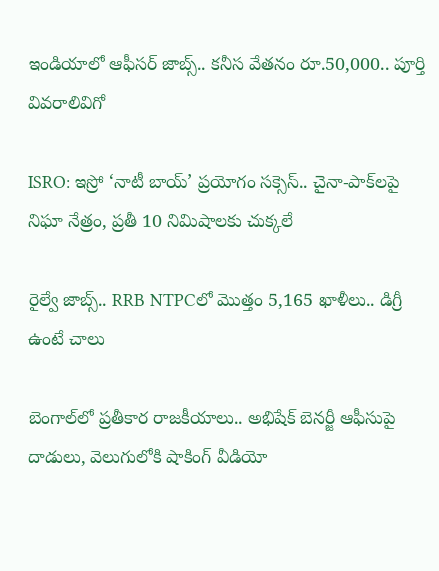ఇండియాలో ఆఫీసర్ జాబ్స్.. కనీస వేతనం రూ.50,000.. పూర్తి వివరాలివిగో

ISRO: ఇస్రో ‘నాటీ బాయ్’ ప్రయోగం సక్సెస్.. చైనా-పాక్‌లపై నిఘా నేత్రం, ప్రతీ 10 నిమిషాలకు చుక్కలే

రైల్వే జాబ్స్.. RRB NTPCలో మొత్తం 5,165 ఖాళీలు.. డిగ్రీ ఉంటే చాలు

బెంగాల్‌లో ప్రతీకార రాజకీయాలు.. అభిషేక్ బెనర్జీ ఆఫీసుపై దాడులు, వెలుగులోకి షాకింగ్ వీడియో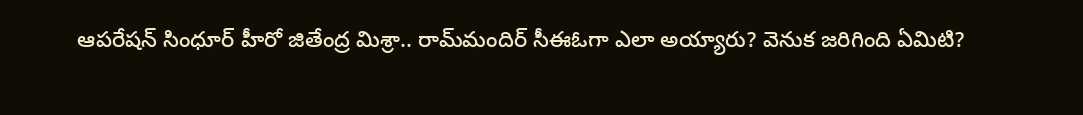ఆపరేషన్ సింధూర్ హీరో జితేంద్ర మిశ్రా.. రామ్‌మందిర్ సీఈఓగా ఎలా అయ్యారు? వెనుక జరిగింది ఏమిటి?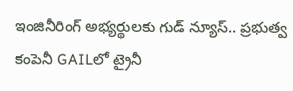ఇంజినీరింగ్ అభ్యర్థులకు గుడ్ న్యూస్.. ప్రభుత్వ కంపెనీ GAILలో ట్రైనీ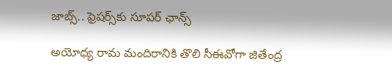జాబ్స్.. ఫ్రెషర్స్‌కు సూపర్ ఛాన్స్

అయోధ్య రామ మందిరానికి తొలి సీఈవో‌గా జితేంద్ర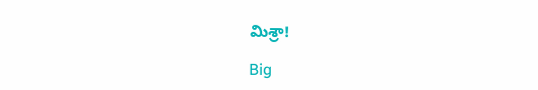మిశ్రా!

Big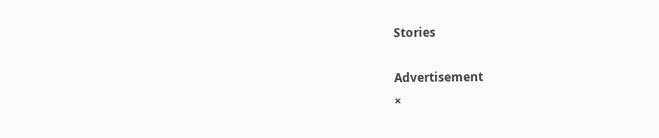Stories

Advertisement
×